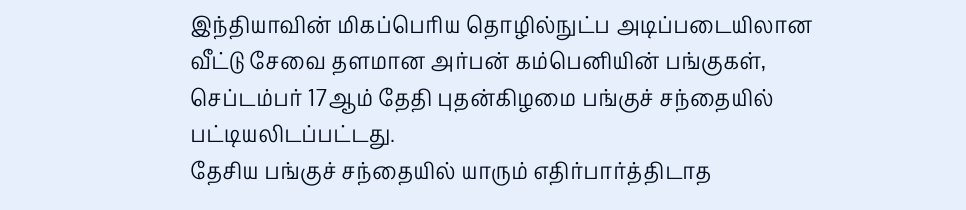இந்தியாவின் மிகப்பெரிய தொழில்நுட்ப அடிப்படையிலான வீட்டு சேவை தளமான அர்பன் கம்பெனியின் பங்குகள், செப்டம்பர் 17ஆம் தேதி புதன்கிழமை பங்குச் சந்தையில் பட்டியலிடப்பட்டது.
தேசிய பங்குச் சந்தையில் யாரும் எதிர்பார்த்திடாத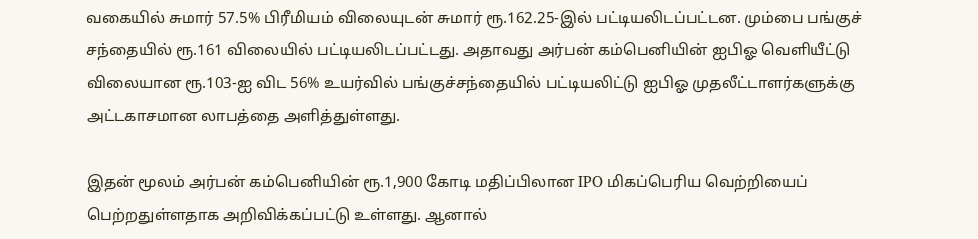வகையில் சுமார் 57.5% பிரீமியம் விலையுடன் சுமார் ரூ.162.25-இல் பட்டியலிடப்பட்டன. மும்பை பங்குச் சந்தையில் ரூ.161 விலையில் பட்டியலிடப்பட்டது. அதாவது அர்பன் கம்பெனியின் ஐபிஓ வெளியீட்டு விலையான ரூ.103-ஐ விட 56% உயர்வில் பங்குச்சந்தையில் பட்டியலிட்டு ஐபிஓ முதலீட்டாளர்களுக்கு அட்டகாசமான லாபத்தை அளித்துள்ளது.

இதன் மூலம் அர்பன் கம்பெனியின் ரூ.1,900 கோடி மதிப்பிலான IPO மிகப்பெரிய வெற்றியைப் பெற்றதுள்ளதாக அறிவிக்கப்பட்டு உள்ளது. ஆனால்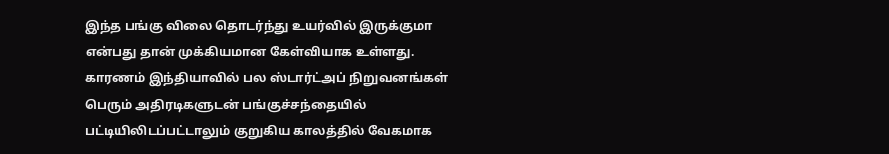இந்த பங்கு விலை தொடர்ந்து உயர்வில் இருக்குமா என்பது தான் முக்கியமான கேள்வியாக உள்ளது. காரணம் இந்தியாவில் பல ஸ்டார்ட்அப் நிறுவனங்கள் பெரும் அதிரடிகளுடன் பங்குச்சந்தையில் பட்டியிலிடப்பட்டாலும் குறுகிய காலத்தில் வேகமாக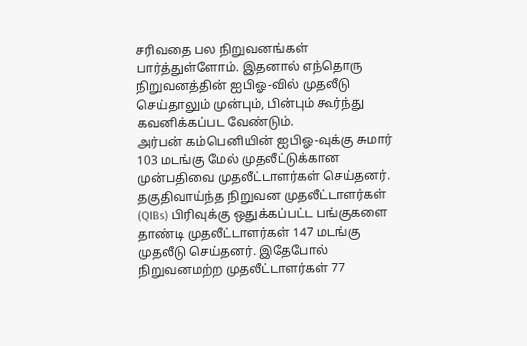சரிவதை பல நிறுவனங்கள் பார்த்துள்ளோம். இதனால் எந்தொரு நிறுவனத்தின் ஐபிஓ-வில் முதலீடு செய்தாலும் முன்பும், பின்பும் கூர்ந்து கவனிக்கப்பட வேண்டும்.
அர்பன் கம்பெனியின் ஐபிஓ-வுக்கு சுமார் 103 மடங்கு மேல் முதலீட்டுக்கான முன்பதிவை முதலீட்டாளர்கள் செய்தனர். தகுதிவாய்ந்த நிறுவன முதலீட்டாளர்கள் (QIBs) பிரிவுக்கு ஒதுக்கப்பட்ட பங்குகளை தாண்டி முதலீட்டாளர்கள் 147 மடங்கு முதலீடு செய்தனர். இதேபோல் நிறுவனமற்ற முதலீட்டாளர்கள் 77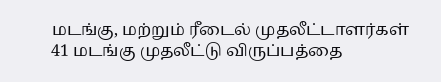மடங்கு, மற்றும் ரீடைல் முதலீட்டாளர்கள் 41 மடங்கு முதலீட்டு விருப்பத்தை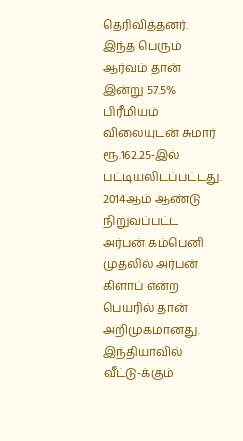தெரிவித்தனர். இந்த பெரும் ஆர்வம் தான் இன்று 57.5% பிரீமியம் விலையுடன் சுமார் ரூ.162.25-இல் பட்டியலிடப்பட்டது.
2014ஆம் ஆண்டு நிறுவப்பட்ட அர்பன் கம்பெனி முதலில் அர்பன் கிளாப் என்ற பெயரில் தான் அறிமுகமானது. இந்தியாவில் வீட்டு-க்கும்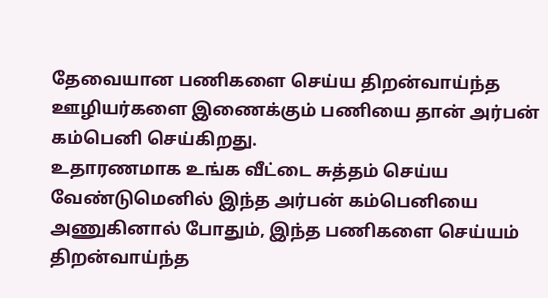தேவையான பணிகளை செய்ய திறன்வாய்ந்த ஊழியர்களை இணைக்கும் பணியை தான் அர்பன் கம்பெனி செய்கிறது.
உதாரணமாக உங்க வீட்டை சுத்தம் செய்ய வேண்டுமெனில் இந்த அர்பன் கம்பெனியை அணுகினால் போதும், இந்த பணிகளை செய்யம் திறன்வாய்ந்த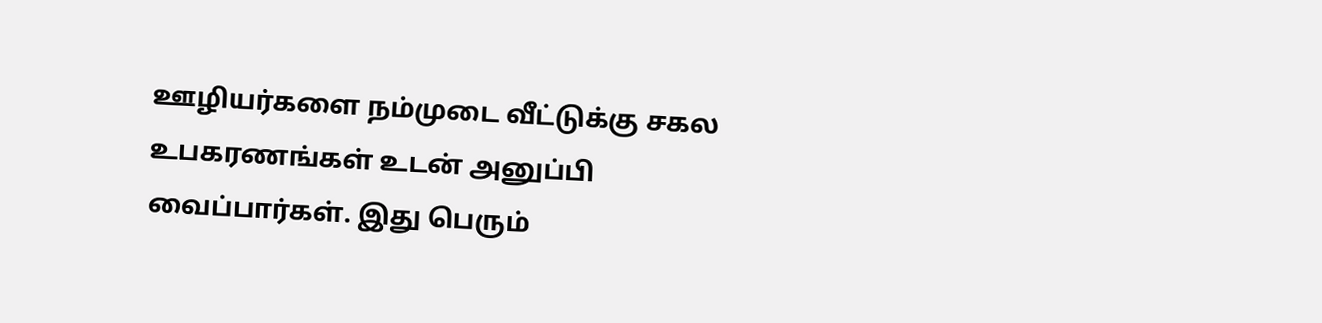ஊழியர்களை நம்முடை வீட்டுக்கு சகல உபகரணங்கள் உடன் அனுப்பி வைப்பார்கள். இது பெரும்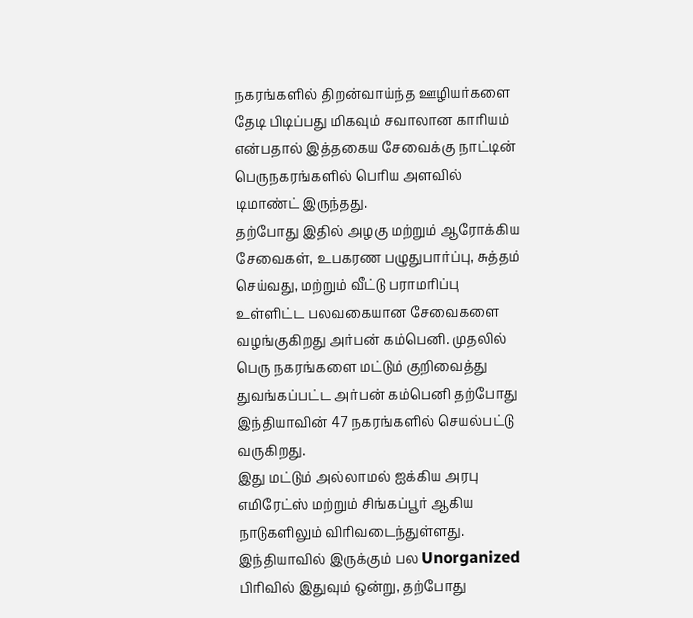நகரங்களில் திறன்வாய்ந்த ஊழியர்களை தேடி பிடிப்பது மிகவும் சவாலான காரியம் என்பதால் இத்தகைய சேவைக்கு நாட்டின் பெருநகரங்களில் பெரிய அளவில் டிமாண்ட் இருந்தது.
தற்போது இதில் அழகு மற்றும் ஆரோக்கிய சேவைகள், உபகரண பழுதுபார்ப்பு, சுத்தம் செய்வது, மற்றும் வீட்டு பராமரிப்பு உள்ளிட்ட பலவகையான சேவைகளை வழங்குகிறது அர்பன் கம்பெனி. முதலில் பெரு நகரங்களை மட்டும் குறிவைத்து துவங்கப்பட்ட அர்பன் கம்பெனி தற்போது இந்தியாவின் 47 நகரங்களில் செயல்பட்டு வருகிறது.
இது மட்டும் அல்லாமல் ஐக்கிய அரபு எமிரேட்ஸ் மற்றும் சிங்கப்பூர் ஆகிய நாடுகளிலும் விரிவடைந்துள்ளது. இந்தியாவில் இருக்கும் பல Unorganized பிரிவில் இதுவும் ஒன்று, தற்போது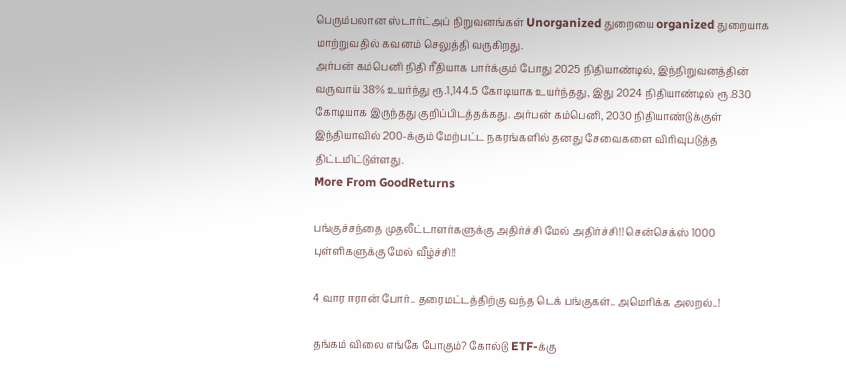பெரும்பலான ஸ்டார்ட்அப் நிறுவனங்கள் Unorganized துறையை organized துறையாக மாற்றுவதில் கவனம் செலுத்தி வருகிறது.
அர்பன் கம்பெனி நிதி ரீதியாக பார்க்கும் போது 2025 நிதியாண்டில், இந்நிறுவனத்தின் வருவாய் 38% உயர்ந்து ரூ.1,144.5 கோடியாக உயர்ந்தது, இது 2024 நிதியாண்டில் ரூ.830 கோடியாக இருந்தது குறிப்பிடத்தக்கது. அர்பன் கம்பெனி, 2030 நிதியாண்டுக்குள் இந்தியாவில் 200-க்கும் மேற்பட்ட நகரங்களில் தனது சேவைகளை விரிவுபடுத்த திட்டமிட்டுள்ளது.
More From GoodReturns

பங்குச்சந்தை முதலீட்டாளர்களுக்கு அதிர்ச்சி மேல் அதிர்ச்சி!! சென்செக்ஸ் 1000 புள்ளிகளுக்கு மேல் வீழ்ச்சி!!

4 வார ஈரான் போர்.. தரைமட்டத்திற்கு வந்த டெக் பங்குகள்.. அமெரிக்க அலறல்..!

தங்கம் விலை எங்கே போகும்? கோல்டு ETF-க்கு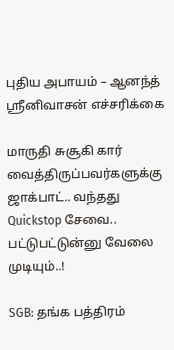புதிய அபாயம் – ஆனந்த் ஸ்ரீனிவாசன் எச்சரிக்கை

மாருதி சுசூகி கார் வைத்திருப்பவர்களுக்கு ஜாக்பாட்.. வந்தது Quickstop சேவை.. பட்டுபட்டுன்னு வேலை முடியும்..!

SGB: தங்க பத்திரம்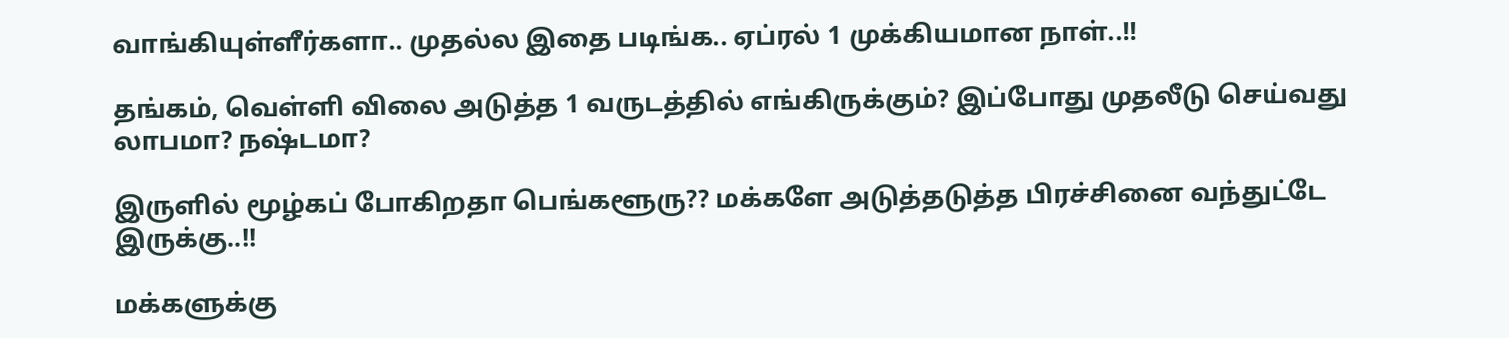வாங்கியுள்ளீர்களா.. முதல்ல இதை படிங்க.. ஏப்ரல் 1 முக்கியமான நாள்..!!

தங்கம், வெள்ளி விலை அடுத்த 1 வருடத்தில் எங்கிருக்கும்? இப்போது முதலீடு செய்வது லாபமா? நஷ்டமா?

இருளில் மூழ்கப் போகிறதா பெங்களூரு?? மக்களே அடுத்தடுத்த பிரச்சினை வந்துட்டே இருக்கு..!!

மக்களுக்கு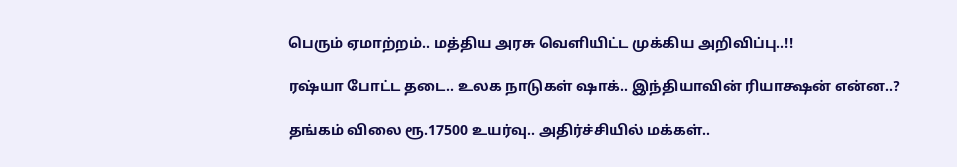பெரும் ஏமாற்றம்.. மத்திய அரசு வெளியிட்ட முக்கிய அறிவிப்பு..!!

ரஷ்யா போட்ட தடை.. உலக நாடுகள் ஷாக்.. இந்தியாவின் ரியாக்ஷன் என்ன..?

தங்கம் விலை ரூ.17500 உயர்வு.. அதிர்ச்சியில் மக்கள்..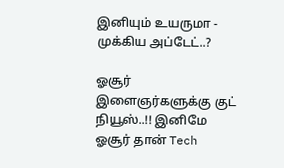இனியும் உயருமா - முக்கிய அப்டேட்..?

ஓசூர் இளைஞர்களுக்கு குட் நியூஸ்..!! இனிமே ஓசூர் தான் Tech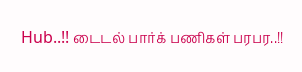Hub..!! டைடல் பார்க் பணிகள் பரபர..!!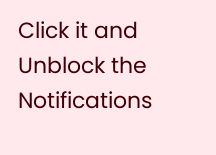Click it and Unblock the Notifications